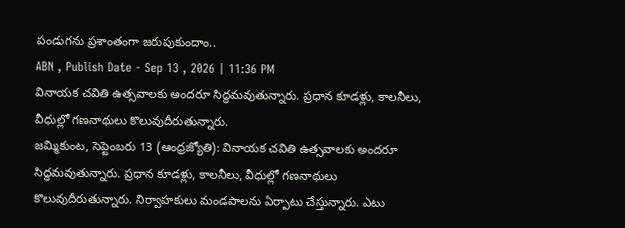పండుగను ప్రశాంతంగా జరుపుకుందాం..
ABN , Publish Date - Sep 13 , 2026 | 11:36 PM
వినాయక చవితి ఉత్సవాలకు అందరూ సిద్ధమవుతున్నారు. ప్రధాన కూడళ్లు, కాలనీలు, వీధుల్లో గణనాథులు కొలువుదీరుతున్నారు.
జమ్మికుంట, సెప్టెంబరు 13 (ఆంధ్రజ్యోతి): వినాయక చవితి ఉత్సవాలకు అందరూ సిద్ధమవుతున్నారు. ప్రధాన కూడళ్లు, కాలనీలు, వీధుల్లో గణనాథులు కొలువుదీరుతున్నారు. నిర్వాహకులు మండపాలను ఏర్పాటు చేస్తున్నారు. ఎటు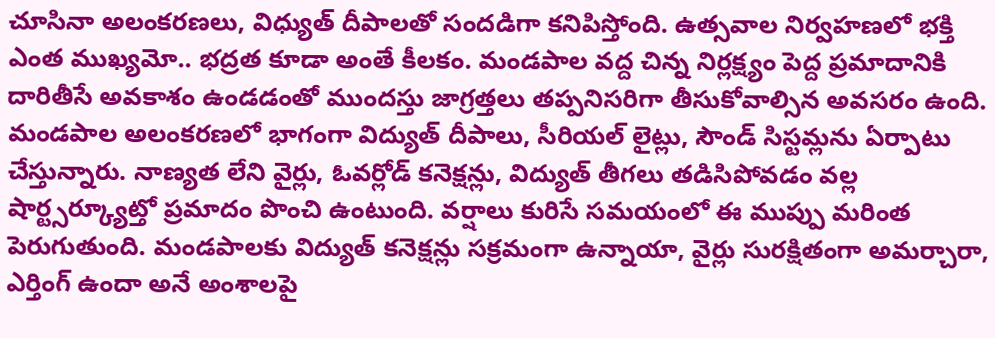చూసినా అలంకరణలు, విధ్యుత్ దీపాలతో సందడిగా కనిపిస్తోంది. ఉత్సవాల నిర్వహణలో భక్తి ఎంత ముఖ్యమో.. భద్రత కూడా అంతే కీలకం. మండపాల వద్ద చిన్న నిర్లక్ష్యం పెద్ద ప్రమాదానికి దారితీసే అవకాశం ఉండడంతో ముందస్తు జాగ్రత్తలు తప్పనిసరిగా తీసుకోవాల్సిన అవసరం ఉంది. మండపాల అలంకరణలో భాగంగా విద్యుత్ దీపాలు, సీరియల్ లైట్లు, సౌండ్ సిస్టమ్లను ఏర్పాటు చేస్తున్నారు. నాణ్యత లేని వైర్లు, ఓవర్లోడ్ కనెక్షన్లు, విద్యుత్ తీగలు తడిసిపోవడం వల్ల షార్ట్సర్క్యూట్తో ప్రమాదం పొంచి ఉంటుంది. వర్షాలు కురిసే సమయంలో ఈ ముప్పు మరింత పెరుగుతుంది. మండపాలకు విద్యుత్ కనెక్షన్లు సక్రమంగా ఉన్నాయా, వైర్లు సురక్షితంగా అమర్చారా, ఎర్తింగ్ ఉందా అనే అంశాలపై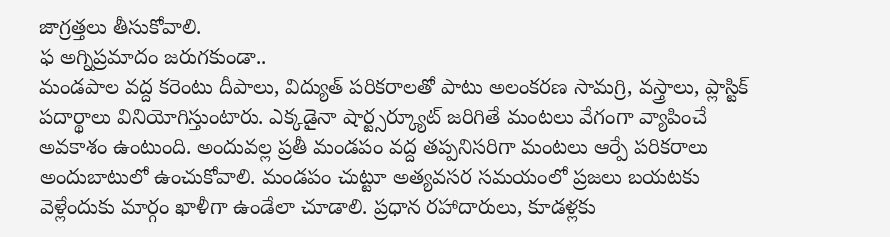జాగ్రత్తలు తీసుకోవాలి.
ఫ అగ్నిప్రమాదం జరుగకుండా..
మండపాల వద్ద కరెంటు దీపాలు, విద్యుత్ పరికరాలతో పాటు అలంకరణ సామగ్రి, వస్త్రాలు, ప్లాస్టిక్ పదార్థాలు వినియోగిస్తుంటారు. ఎక్కడైనా షార్ట్సర్క్యూట్ జరిగితే మంటలు వేగంగా వ్యాపించే అవకాశం ఉంటుంది. అందువల్ల ప్రతీ మండపం వద్ద తప్పనిసరిగా మంటలు ఆర్పే పరికరాలు అందుబాటులో ఉంచుకోవాలి. మండపం చుట్టూ అత్యవసర సమయంలో ప్రజలు బయటకు వెళ్లేందుకు మార్గం ఖాళీగా ఉండేలా చూడాలి. ప్రధాన రహాదారులు, కూడళ్లకు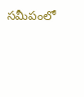సమీపంలో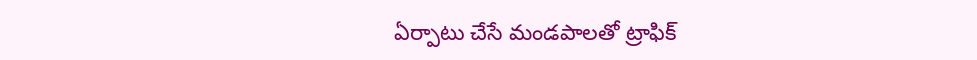ఏర్పాటు చేసే మండపాలతో ట్రాఫిక్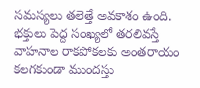సమస్యలు తలెత్తే అవకాశం ఉంది. భక్తులు పెద్ద సంఖ్యలో తరలివస్తే వాహనాల రాకపోకలకు అంతరాయం కలగకుండా ముందస్తు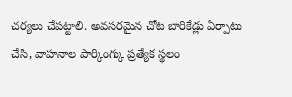చర్యలు చేపట్టాలి. అవసరమైన చోట బారికేడ్లు ఏర్పాటు చేసి, వాహనాల పార్కింగ్కు ప్రత్యేక స్థలం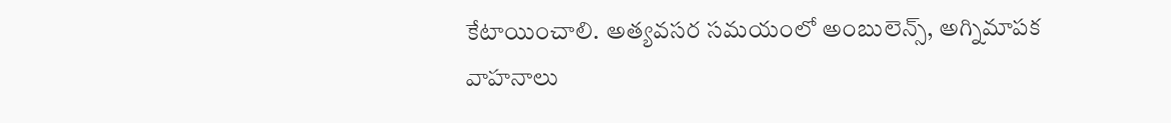కేటాయించాలి. అత్యవసర సమయంలో అంబులెన్స్, అగ్నిమాపక వాహనాలు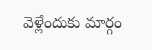వెళ్లేందుకు మార్గం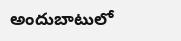అందుబాటులో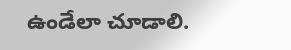ఉండేలా చూడాలి.